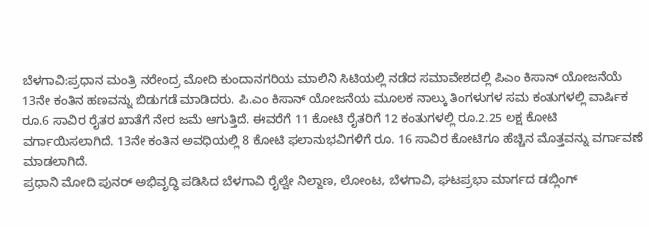ಬೆಳಗಾವಿ:ಪ್ರಧಾನ ಮಂತ್ರಿ ನರೇಂದ್ರ ಮೋದಿ ಕುಂದಾನಗರಿಯ ಮಾಲಿನಿ ಸಿಟಿಯಲ್ಲಿ ನಡೆದ ಸಮಾವೇಶದಲ್ಲಿ ಪಿಎಂ ಕಿಸಾನ್ ಯೋಜನೆಯೆ 13ನೇ ಕಂತಿನ ಹಣವನ್ನು ಬಿಡುಗಡೆ ಮಾಡಿದರು. ಪಿ.ಎಂ ಕಿಸಾನ್ ಯೋಜನೆಯ ಮೂಲಕ ನಾಲ್ಕು ತಿಂಗಳುಗಳ ಸಮ ಕಂತುಗಳಲ್ಲಿ ವಾರ್ಷಿಕ ರೂ.6 ಸಾವಿರ ರೈತರ ಖಾತೆಗೆ ನೇರ ಜಮೆ ಆಗುತ್ತಿದೆ. ಈವರೆಗೆ 11 ಕೋಟಿ ರೈತರಿಗೆ 12 ಕಂತುಗಳಲ್ಲಿ ರೂ.2.25 ಲಕ್ಷ ಕೋಟಿ ವರ್ಗಾಯಿಸಲಾಗಿದೆ. 13ನೇ ಕಂತಿನ ಅವಧಿಯಲ್ಲಿ 8 ಕೋಟಿ ಫಲಾನುಭವಿಗಳಿಗೆ ರೂ. 16 ಸಾವಿರ ಕೋಟಿಗೂ ಹೆಚ್ಚಿನ ಮೊತ್ತವನ್ನು ವರ್ಗಾವಣೆ ಮಾಡಲಾಗಿದೆ.
ಪ್ರಧಾನಿ ಮೋದಿ ಪುನರ್ ಅಭಿವೃದ್ಧಿ ಪಡಿಸಿದ ಬೆಳಗಾವಿ ರೈಲ್ವೇ ನಿಲ್ದಾಣ, ಲೋಂಟ, ಬೆಳಗಾವಿ, ಘಟಪ್ರಭಾ ಮಾರ್ಗದ ಡಬ್ಲಿಂಗ್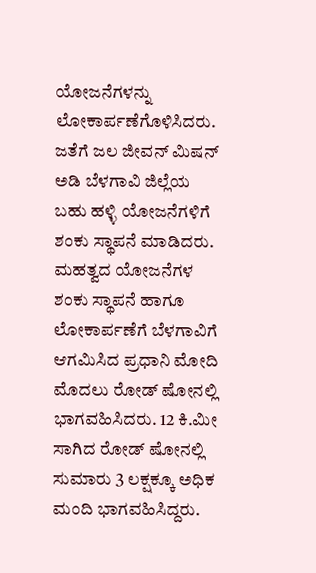ಯೋಜನೆಗಳನ್ನು ಲೋಕಾರ್ಪಣೆಗೊಳಿಸಿದರು. ಜತೆಗೆ ಜಲ ಜೀವನ್ ಮಿಷನ್ ಅಡಿ ಬೆಳಗಾವಿ ಜಿಲ್ಲೆಯ ಬಹು ಹಳ್ಳಿ ಯೋಜನೆಗಳಿಗೆ ಶಂಕು ಸ್ಥಾಪನೆ ಮಾಡಿದರು.
ಮಹತ್ವದ ಯೋಜನೆಗಳ ಶಂಕು ಸ್ಥಾಪನೆ ಹಾಗೂ ಲೋಕಾರ್ಪಣೆಗೆ ಬೆಳಗಾವಿಗೆ ಆಗಮಿಸಿದ ಪ್ರಧಾನಿ ಮೋದಿ ಮೊದಲು ರೋಡ್ ಷೋನಲ್ಲಿ ಭಾಗವಹಿಸಿದರು. 12 ಕಿ.ಮೀ ಸಾಗಿದ ರೋಡ್ ಷೋನಲ್ಲಿ ಸುಮಾರು 3 ಲಕ್ಷಕ್ಕೂ ಅಧಿಕ ಮಂದಿ ಭಾಗವಹಿಸಿದ್ದರು.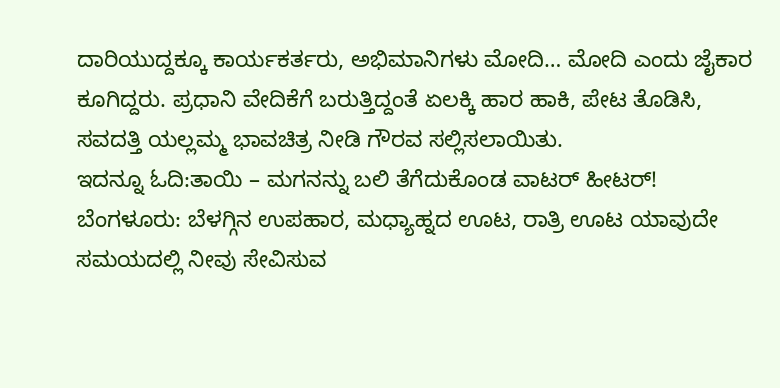ದಾರಿಯುದ್ದಕ್ಕೂ ಕಾರ್ಯಕರ್ತರು, ಅಭಿಮಾನಿಗಳು ಮೋದಿ… ಮೋದಿ ಎಂದು ಜೈಕಾರ ಕೂಗಿದ್ದರು. ಪ್ರಧಾನಿ ವೇದಿಕೆಗೆ ಬರುತ್ತಿದ್ದಂತೆ ಏಲಕ್ಕಿ ಹಾರ ಹಾಕಿ, ಪೇಟ ತೊಡಿಸಿ, ಸವದತ್ತಿ ಯಲ್ಲಮ್ಮ ಭಾವಚಿತ್ರ ನೀಡಿ ಗೌರವ ಸಲ್ಲಿಸಲಾಯಿತು.
ಇದನ್ನೂ ಓದಿ:ತಾಯಿ – ಮಗನನ್ನು ಬಲಿ ತೆಗೆದುಕೊಂಡ ವಾಟರ್ ಹೀಟರ್!
ಬೆಂಗಳೂರು: ಬೆಳಗ್ಗಿನ ಉಪಹಾರ, ಮಧ್ಯಾಹ್ನದ ಊಟ, ರಾತ್ರಿ ಊಟ ಯಾವುದೇ ಸಮಯದಲ್ಲಿ ನೀವು ಸೇವಿಸುವ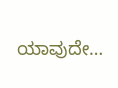ಯಾವುದೇ…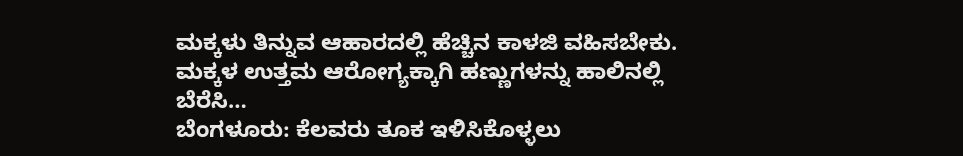ಮಕ್ಕಳು ತಿನ್ನುವ ಆಹಾರದಲ್ಲಿ ಹೆಚ್ಚಿನ ಕಾಳಜಿ ವಹಿಸಬೇಕು. ಮಕ್ಕಳ ಉತ್ತಮ ಆರೋಗ್ಯಕ್ಕಾಗಿ ಹಣ್ಣುಗಳನ್ನು ಹಾಲಿನಲ್ಲಿ ಬೆರೆಸಿ…
ಬೆಂಗಳೂರು: ಕೆಲವರು ತೂಕ ಇಳಿಸಿಕೊಳ್ಳಲು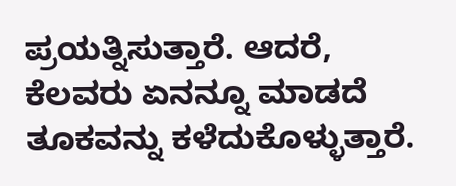ಪ್ರಯತ್ನಿಸುತ್ತಾರೆ. ಆದರೆ, ಕೆಲವರು ಏನನ್ನೂ ಮಾಡದೆ ತೂಕವನ್ನು ಕಳೆದುಕೊಳ್ಳುತ್ತಾರೆ.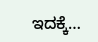ಇದಕ್ಕೆ…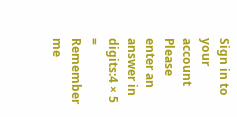Sign in to your account
Please enter an answer in digits:4 × 5 =
Remember me